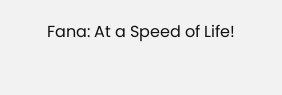Fana: At a Speed of Life!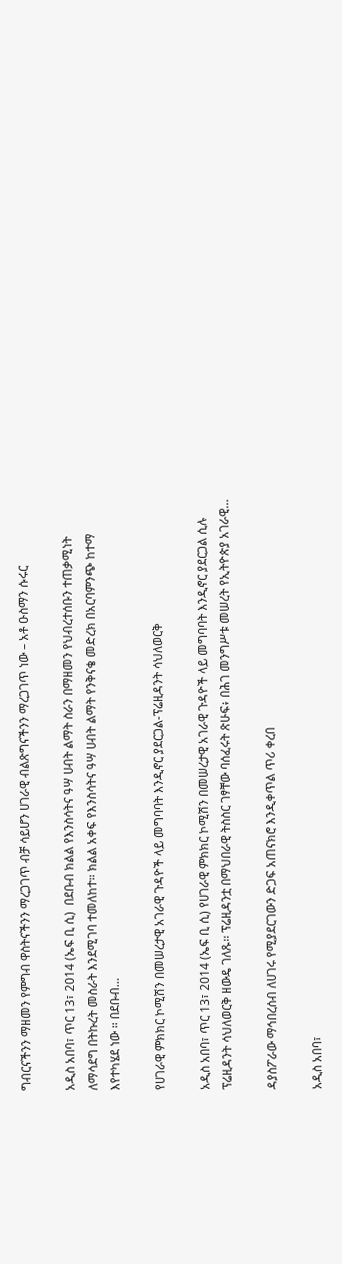ግብርናችንን ማዘመን የምግብ ዋስትናችንን ማረጋገጥ ብቻ ሳይሆን ሀገራዊ ብልጽግናችንን ማረጋገጥ ነው – አቶ ዑስማን ሱሩር

አዲስ አበባ፣ ጥር 13፣ 2014 (ኤፍ ቢ ሲ)  በደቡብ ክልል የእንስሳትና ዓሣ ሀብት ልማት ስራን በማዘመን የህብረተሰቡን ተጠቃሚነት ለማሳደግ በትኩረት መስራት እንደሚገባ ተመለከተ። ክልል አቀፍ የእንስሳትና ዓሣ ሀብት ልማት የንቅናቄ መድረክ በአርባምንጭ ከተማ እየተካሄደ ነው ። በደቡብ…

የሀገራዊ ምክክር ኮሚሽን በመሠረታዊ አገራዊ ጉዳዮች ላይ መግባባት እንዲኖር ያደርጋል-ፕሬዚዳንት ሳህለወርቅ

አዲስ አበባ፣ ጥር 13፣ 2014 (ኤፍ ቢ ሲ) የሀገራዊ ምክክር ኮሚሽን በመሠረታዊ አገራዊ ጉዳዮች ላይ መግባባት እንዲኖር ያደርጋል ሲሉ ፕሬዚዳንት ሳህለወርቅ ዘውዴ ገለጹ፡፡ ፕሬዚዳንቷ በማህበራዊ ትስስር ገፃቸው ባሰፈሩት ጽሁፍ፥ በሕገ መንግሥቱ መሠረት የኢትዮጵያ አገራዊ…

ዳያስፖራው ማኅበረሰብ ለሀገሩ የሚያደርገውን ድጋፍ አጠናክሮ እንዲቀጥል ጥሪ ቀረበ

አዲስ አበባ፣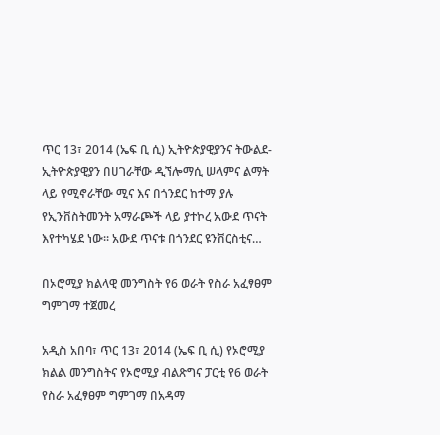ጥር 13፣ 2014 (ኤፍ ቢ ሲ) ኢትዮጵያዊያንና ትውልደ-ኢትዮጵያዊያን በሀገራቸው ዲኘሎማሲ ሠላምና ልማት ላይ የሚኖራቸው ሚና እና በጎንደር ከተማ ያሉ የኢንቨስትመንት አማራጮች ላይ ያተኮረ አውደ ጥናት እየተካሄደ ነው፡፡ አውደ ጥናቱ በጎንደር ዩንቨርስቲና…

በኦሮሚያ ክልላዊ መንግስት የ6 ወራት የስራ አፈፃፀም ግምገማ ተጀመረ

አዲስ አበባ፣ ጥር 13፣ 2014 (ኤፍ ቢ ሲ) የኦሮሚያ ክልል መንግስትና የኦሮሚያ ብልጽግና ፓርቲ የ6 ወራት የስራ አፈፃፀም ግምገማ በአዳማ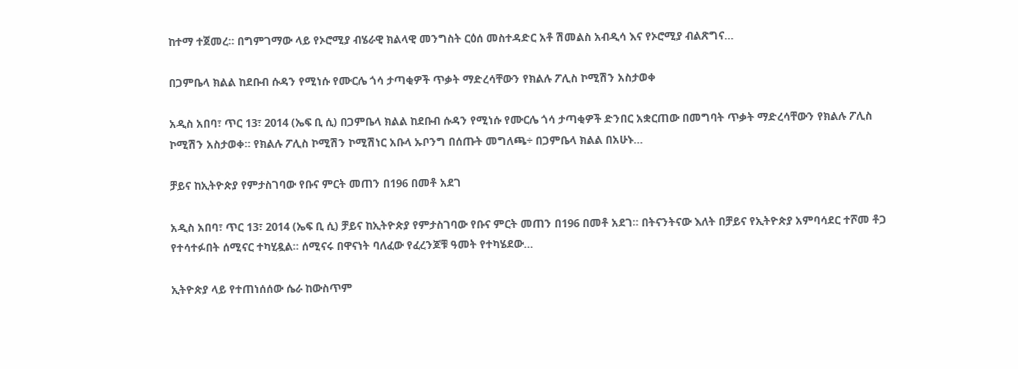ከተማ ተጀመረ። በግምገማው ላይ የኦሮሚያ ብሄራዊ ክልላዊ መንግስት ርዕሰ መስተዳድር አቶ ሽመልስ አብዲሳ እና የኦሮሚያ ብልጽግና…

በጋምቤላ ክልል ከደቡብ ሱዳን የሚነሱ የሙርሌ ጎሳ ታጣቂዎች ጥቃት ማድረሳቸውን የክልሉ ፖሊስ ኮሚሽን አስታወቀ

አዲስ አበባ፣ ጥር 13፣ 2014 (ኤፍ ቢ ሲ) በጋምቤላ ክልል ከደቡብ ሱዳን የሚነሱ የሙርሌ ጎሳ ታጣቂዎች ድንበር አቋርጠው በመግባት ጥቃት ማድረሳቸውን የክልሉ ፖሊስ ኮሚሽን አስታወቀ። የክልሉ ፖሊስ ኮሚሽን ኮሚሽነር አቡላ ኡቦንግ በሰጡት መግለጫ÷ በጋምቤላ ክልል በአሁኑ…

ቻይና ከኢትዮጵያ የምታስገባው የቡና ምርት መጠን በ196 በመቶ አደገ

አዲስ አበባ፣ ጥር 13፣ 2014 (ኤፍ ቢ ሲ) ቻይና ከኢትዮጵያ የምታስገባው የቡና ምርት መጠን በ196 በመቶ አደገ። በትናንትናው እለት በቻይና የኢትዮጵያ አምባሳደር ተሾመ ቶጋ የተሳተፉበት ሰሚናር ተካሂዷል። ሰሚናሩ በዋናነት ባለፈው የፈረንጆቹ ዓመት የተካሄደው…

ኢትዮጵያ ላይ የተጠነሰሰው ሴራ ከውስጥም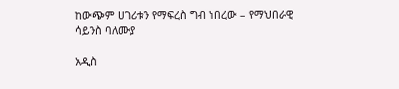ከውጭም ሀገሪቱን የማፍረስ ግብ ነበረው – የማህበራዊ ሳይንስ ባለሙያ

አዲስ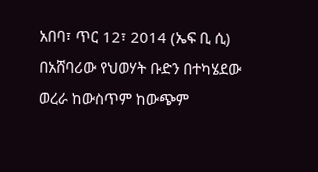አበባ፣ ጥር 12፣ 2014 (ኤፍ ቢ ሲ) በአሸባሪው የህወሃት ቡድን በተካሄደው ወረራ ከውስጥም ከውጭም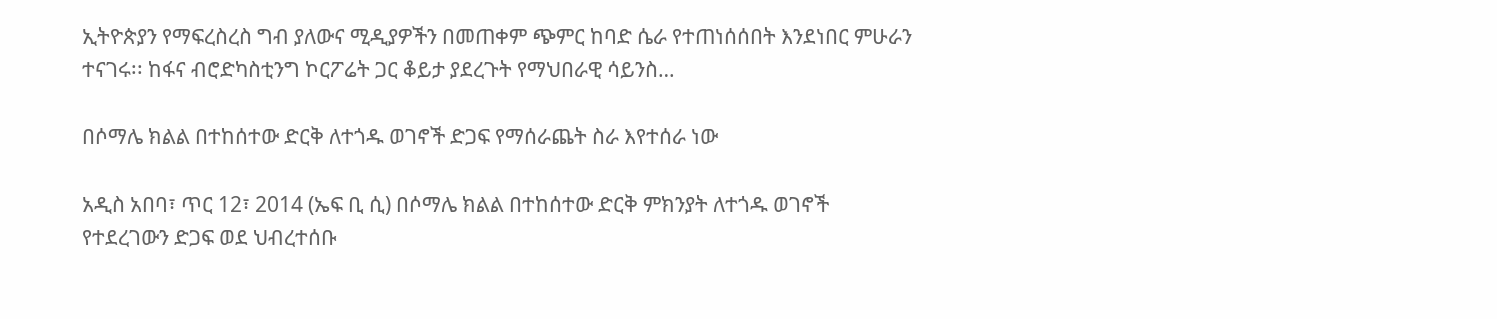ኢትዮጵያን የማፍረስረስ ግብ ያለውና ሚዲያዎችን በመጠቀም ጭምር ከባድ ሴራ የተጠነሰሰበት እንደነበር ምሁራን ተናገሩ፡፡ ከፋና ብሮድካስቲንግ ኮርፖሬት ጋር ቆይታ ያደረጉት የማህበራዊ ሳይንስ…

በሶማሌ ክልል በተከሰተው ድርቅ ለተጎዱ ወገኖች ድጋፍ የማሰራጨት ስራ እየተሰራ ነው

አዲስ አበባ፣ ጥር 12፣ 2014 (ኤፍ ቢ ሲ) በሶማሌ ክልል በተከሰተው ድርቅ ምክንያት ለተጎዱ ወገኖች የተደረገውን ድጋፍ ወደ ህብረተሰቡ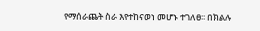የማሰራጨት ስራ እየተከናወነ መሆኑ ተገለፀ፡፡ በክልሉ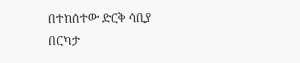በተከሰተው ድርቅ ሳቢያ በርካታ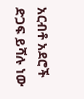አርብቶ አደሮች ድጋፍ ይሻሉ ነው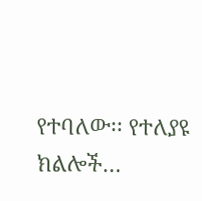የተባለው፡፡ የተለያዩ ክልሎች…